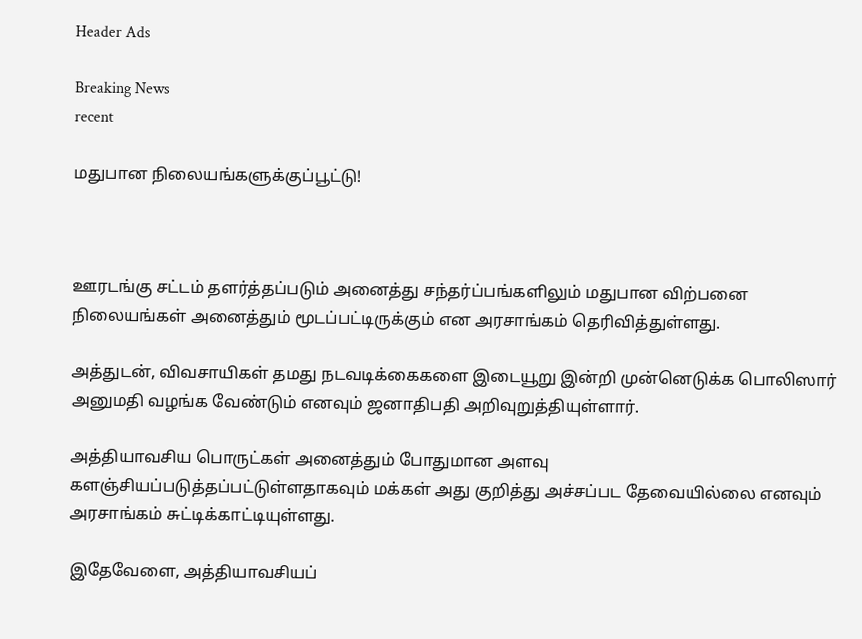Header Ads

Breaking News
recent

மதுபான நிலையங்களுக்குப்பூட்டு!



ஊரடங்கு சட்டம் தளர்த்தப்படும் அனைத்து சந்தர்ப்பங்களிலும் மதுபான விற்பனை நிலையங்கள் அனைத்தும் மூடப்பட்டிருக்கும் என அரசாங்கம் தெரிவித்துள்ளது.

அத்துடன், விவசாயிகள் தமது நடவடிக்கைகளை இடையூறு இன்றி முன்னெடுக்க பொலிஸார் அனுமதி வழங்க வேண்டும் எனவும் ஜனாதிபதி அறிவுறுத்தியுள்ளார்.

அத்தியாவசிய பொருட்கள் அனைத்தும் போதுமான அளவு களஞ்சியப்படுத்தப்பட்டுள்ளதாகவும் மக்கள் அது குறித்து அச்சப்பட தேவையில்லை எனவும் அரசாங்கம் சுட்டிக்காட்டியுள்ளது.

இதேவேளை, அத்தியாவசியப்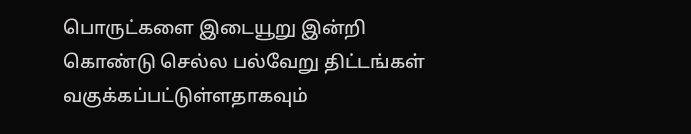பொருட்களை இடையூறு இன்றி கொண்டு செல்ல பல்வேறு திட்டங்கள் வகுக்கப்பட்டுள்ளதாகவும்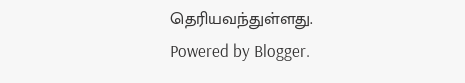தெரியவந்துள்ளது.
Powered by Blogger.